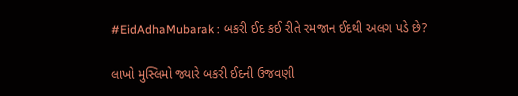#EidAdhaMubarak : બકરી ઈદ કઈ રીતે રમજાન ઈદથી અલગ પડે છે?

લાખો મુસ્લિમો જ્યારે બકરી ઈદની ઉજવણી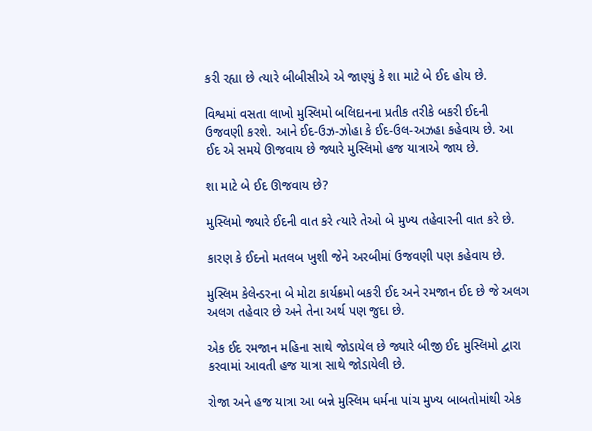કરી રહ્યા છે ત્યારે બીબીસીએ એ જાણ્યું કે શા માટે બે ઈદ હોય છે.

વિશ્વમાં વસતા લાખો મુસ્લિમો બલિદાનના પ્રતીક તરીકે બકરી ઈદની ઉજવણી કરશે. આને ઈદ-ઉઝ-ઝોહા કે ઈદ-ઉલ-અઝહા કહેવાય છે. આ ઈદ એ સમયે ઊજવાય છે જ્યારે મુસ્લિમો હજ યાત્રાએ જાય છે.

શા માટે બે ઈદ ઊજવાય છે?

મુસ્લિમો જ્યારે ઈદની વાત કરે ત્યારે તેઓ બે મુખ્ય તહેવારની વાત કરે છે.

કારણ કે ઈદનો મતલબ ખુશી જેને અરબીમાં ઉજવણી પણ કહેવાય છે.

મુસ્લિમ કેલેન્ડરના બે મોટા કાર્યક્રમો બકરી ઈદ અને રમજાન ઈદ છે જે અલગ અલગ તહેવાર છે અને તેના અર્થ પણ જુદા છે.

એક ઈદ રમજાન મહિના સાથે જોડાયેલ છે જ્યારે બીજી ઈદ મુસ્લિમો દ્વારા કરવામાં આવતી હજ યાત્રા સાથે જોડાયેલી છે.

રોજા અને હજ યાત્રા આ બન્ને મુસ્લિમ ધર્મના પાંચ મુખ્ય બાબતોમાંથી એક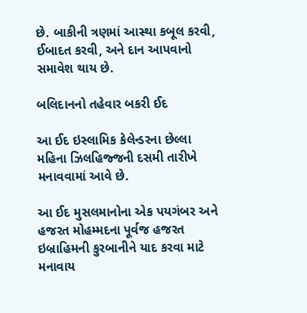છે. બાકીની ત્રણમાં આસ્થા કબૂલ કરવી, ઈબાદત કરવી, અને દાન આપવાનો સમાવેશ થાય છે.

બલિદાનનો તહેવાર બકરી ઈદ

આ ઈદ ઇસ્લામિક કેલેન્ડરના છેલ્લા મહિના ઝિલહિજ્જની દસમી તારીખે મનાવવામાં આવે છે.

આ ઈદ મુસલમાનોના એક પયગંબર અને હજરત મોહમ્મદના પૂર્વજ હજરત ઇબ્રાહિમની કુરબાનીને યાદ કરવા માટે મનાવાય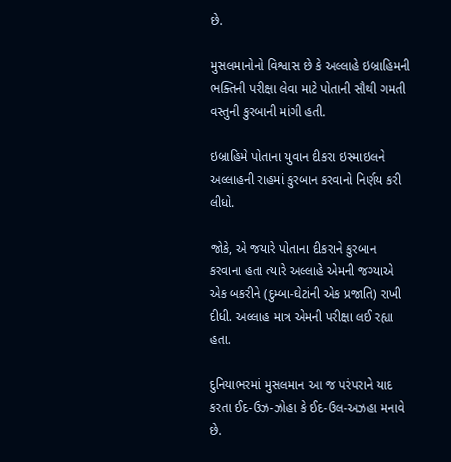છે.

મુસલમાનોનો વિશ્વાસ છે કે અલ્લાહે ઇબ્રાહિમની ભક્તિની પરીક્ષા લેવા માટે પોતાની સૌથી ગમતી વસ્તુની કુરબાની માંગી હતી.

ઇબ્રાહિમે પોતાના યુવાન દીકરા ઇસ્માઇલને અલ્લાહની રાહમાં કુરબાન કરવાનો નિર્ણય કરી લીધો.

જોકે, એ જયારે પોતાના દીકરાને કુરબાન કરવાના હતા ત્યારે અલ્લાહે એમની જગ્યાએ એક બકરીને (દુમ્બા-ઘેટાંની એક પ્રજાતિ) રાખી દીધી. અલ્લાહ માત્ર એમની પરીક્ષા લઈ રહ્યા હતા.

દુનિયાભરમાં મુસલમાન આ જ પરંપરાને યાદ કરતા ઈદ-ઉઝ-ઝોહા કે ઈદ-ઉલ-અઝહા મનાવે છે.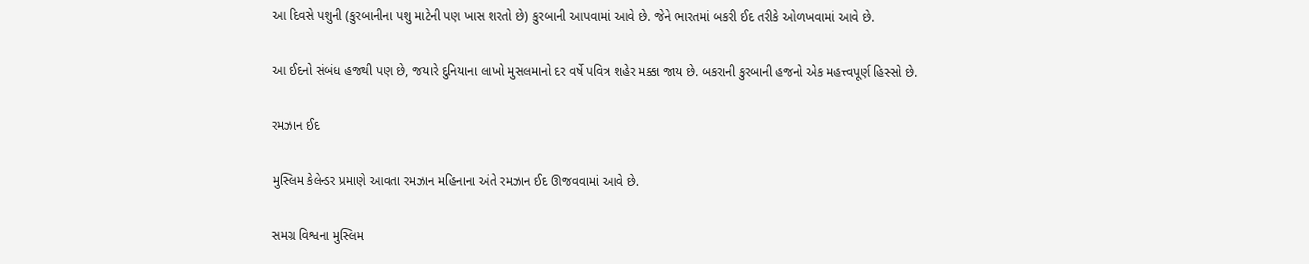આ દિવસે પશુની (કુરબાનીના પશુ માટેની પણ ખાસ શરતો છે) કુરબાની આપવામાં આવે છે. જેને ભારતમાં બકરી ઈદ તરીકે ઓળખવામાં આવે છે.

આ ઈદનો સંબંધ હજથી પણ છે, જયારે દુનિયાના લાખો મુસલમાનો દર વર્ષે પવિત્ર શહેર મક્કા જાય છે. બકરાની કુરબાની હજનો એક મહત્ત્વપૂર્ણ હિસ્સો છે.

રમઝાન ઈદ

મુસ્લિમ કેલેન્ડર પ્રમાણે આવતા રમઝાન મહિનાના અંતે રમઝાન ઈદ ઊજવવામાં આવે છે.

સમગ્ર વિશ્વના મુસ્લિમ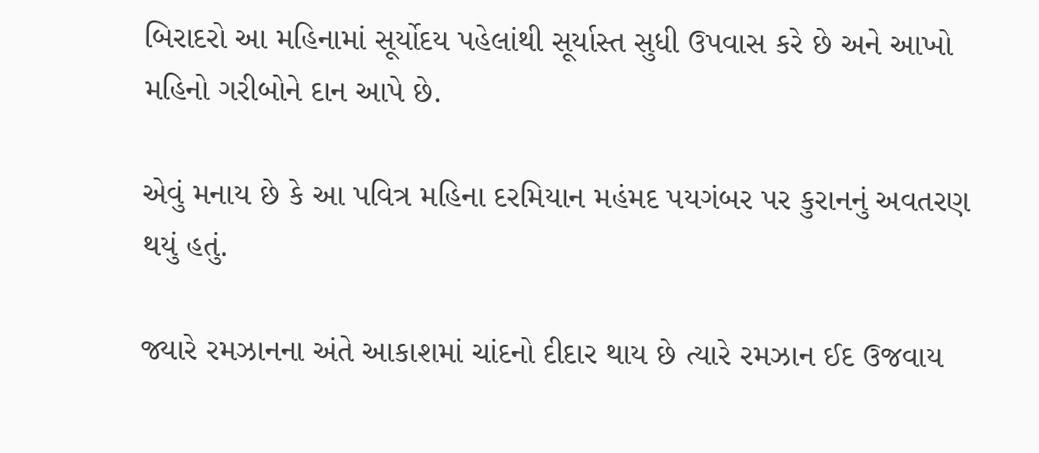બિરાદરો આ મહિનામાં સૂર્યોદય પહેલાંથી સૂર્યાસ્ત સુધી ઉપવાસ કરે છે અને આખો મહિનો ગરીબોને દાન આપે છે.

એવું મનાય છે કે આ પવિત્ર મહિના દરમિયાન મહંમદ પયગંબર પર કુરાનનું અવતરણ થયું હતું.

જ્યારે રમઝાનના અંતે આકાશમાં ચાંદનો દીદાર થાય છે ત્યારે રમઝાન ઈદ ઉજવાય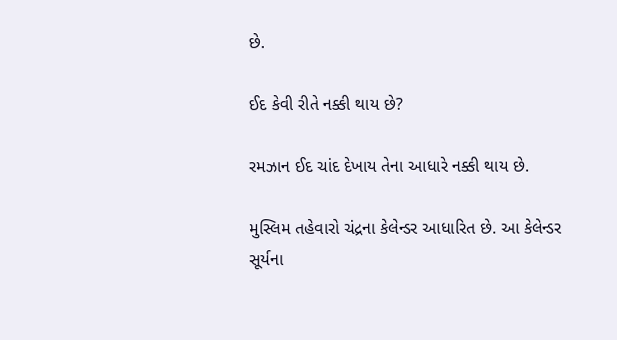છે.

ઈદ કેવી રીતે નક્કી થાય છે?

રમઝાન ઈદ ચાંદ દેખાય તેના આધારે નક્કી થાય છે.

મુસ્લિમ તહેવારો ચંદ્રના કેલેન્ડર આધારિત છે. આ કેલેન્ડર સૂર્યના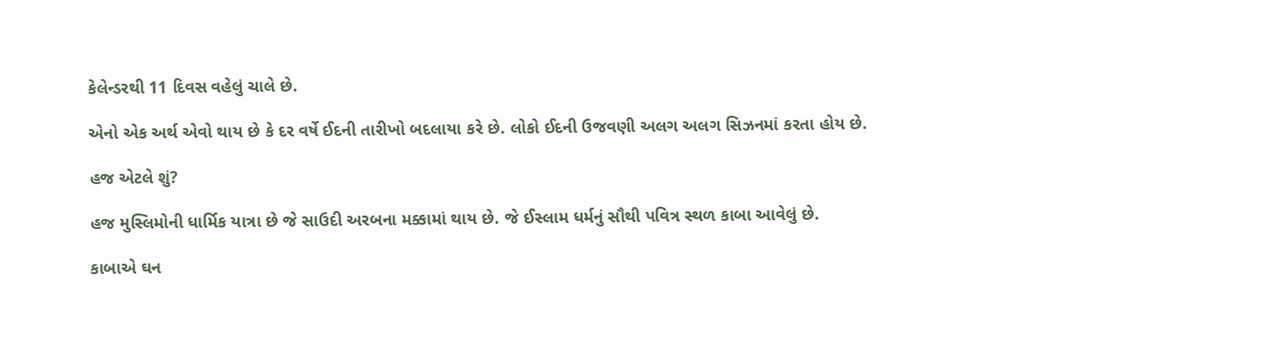કેલેન્ડરથી 11 દિવસ વહેલું ચાલે છે.

એનો એક અર્થ એવો થાય છે કે દર વર્ષે ઈદની તારીખો બદલાયા કરે છે. લોકો ઈદની ઉજવણી અલગ અલગ સિઝનમાં કરતા હોય છે.

હજ એટલે શું?

હજ મુસ્લિમોની ધાર્મિક યાત્રા છે જે સાઉદી અરબના મક્કામાં થાય છે. જે ઈસ્લામ ધર્મનું સૌથી પવિત્ર સ્થળ કાબા આવેલું છે.

કાબાએ ઘન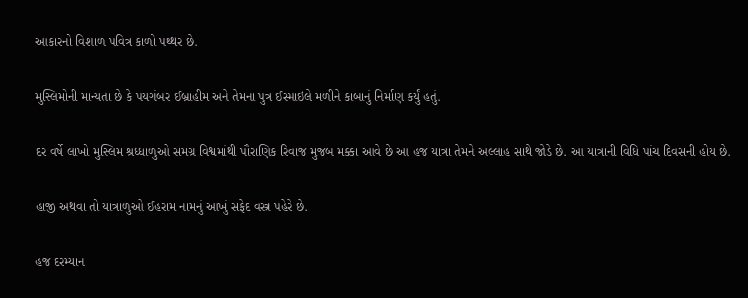આકારનો વિશાળ પવિત્ર કાળો પથ્થર છે.

મુસ્લિમોની માન્યતા છે કે પયગંબર ઈબ્રાહીમ અને તેમના પુત્ર ઈસ્માઇલે મળીને કાબાનું નિર્માણ કર્યું હતું.

દર વર્ષે લાખો મુસ્લિમ શ્રધ્ધાળુઓ સમગ્ર વિશ્વમાંથી પૌરાણિક રિવાજ મુજબ મક્કા આવે છે આ હજ યાત્રા તેમને અલ્લાહ સાથે જોડે છે. આ યાત્રાની વિધિ પાંચ દિવસની હોય છે.

હાજી અથવા તો યાત્રાળુઓ ઈહરામ નામનું આખું સફેદ વસ્ત્ર પહેરે છે.

હજ દરમ્યાન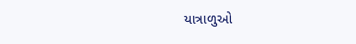યાત્રાળુઓ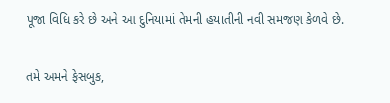પૂજા વિધિ કરે છે અને આ દુનિયામાં તેમની હયાતીની નવી સમજણ કેળવે છે.

તમે અમને ફેસબુક,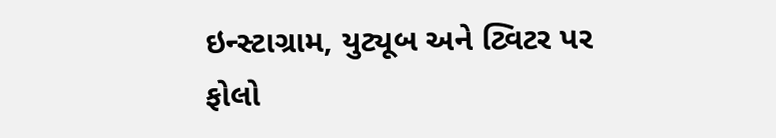ઇન્સ્ટાગ્રામ, યુટ્યૂબ અને ટ્વિટર પર ફોલો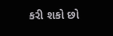કરી શકો છો